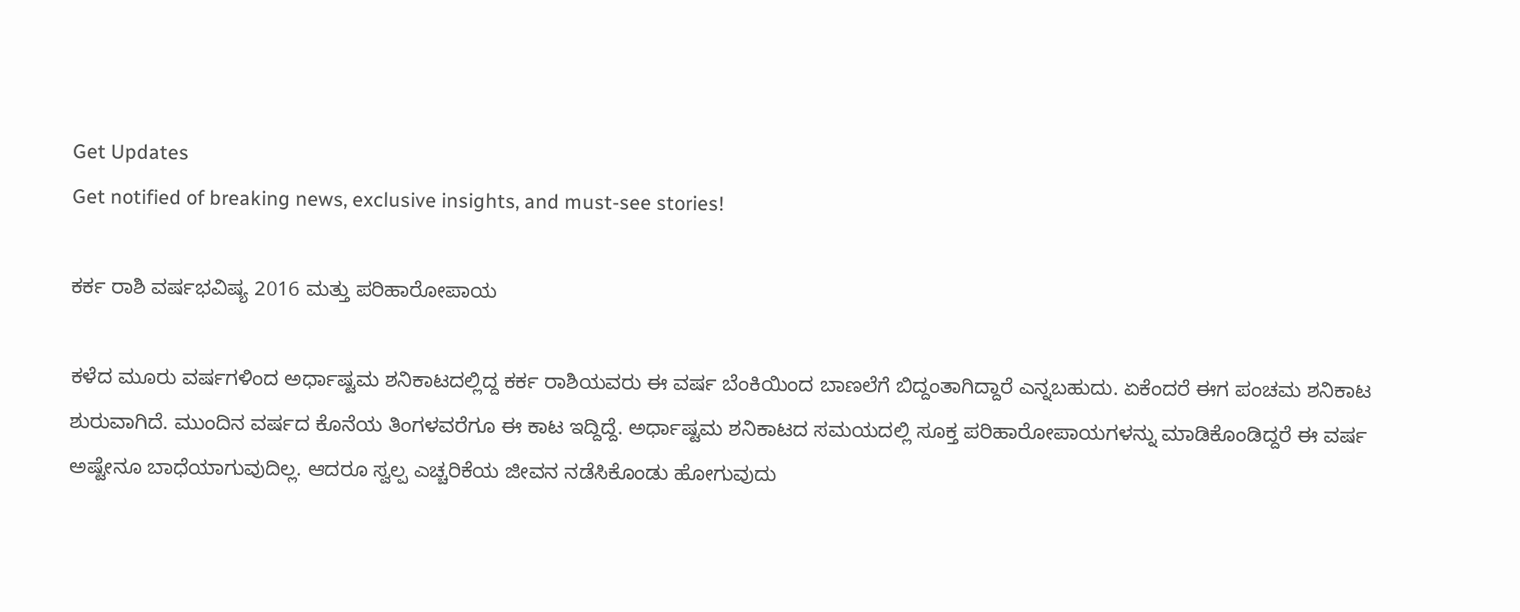Get Updates
Get notified of breaking news, exclusive insights, and must-see stories!

ಕರ್ಕ ರಾಶಿ ವರ್ಷಭವಿಷ್ಯ 2016 ಮತ್ತು ಪರಿಹಾರೋಪಾಯ

ಕಳೆದ ಮೂರು ವರ್ಷಗಳಿಂದ ಅರ್ಧಾಷ್ಟಮ ಶನಿಕಾಟದಲ್ಲಿದ್ದ ಕರ್ಕ ರಾಶಿಯವರು ಈ ವರ್ಷ ಬೆಂಕಿಯಿಂದ ಬಾಣಲೆಗೆ ಬಿದ್ದಂತಾಗಿದ್ದಾರೆ ಎನ್ನಬಹುದು. ಏಕೆಂದರೆ ಈಗ ಪಂಚಮ ಶನಿಕಾಟ ಶುರುವಾಗಿದೆ. ಮುಂದಿನ ವರ್ಷದ ಕೊನೆಯ ತಿಂಗಳವರೆಗೂ ಈ ಕಾಟ ಇದ್ದಿದ್ದೆ. ಅರ್ಧಾಷ್ಟಮ ಶನಿಕಾಟದ ಸಮಯದಲ್ಲಿ ಸೂಕ್ತ ಪರಿಹಾರೋಪಾಯಗಳನ್ನು ಮಾಡಿಕೊಂಡಿದ್ದರೆ ಈ ವರ್ಷ ಅಷ್ಟೇನೂ ಬಾಧೆಯಾಗುವುದಿಲ್ಲ. ಆದರೂ ಸ್ವಲ್ಪ ಎಚ್ಚರಿಕೆಯ ಜೀವನ ನಡೆಸಿಕೊಂಡು ಹೋಗುವುದು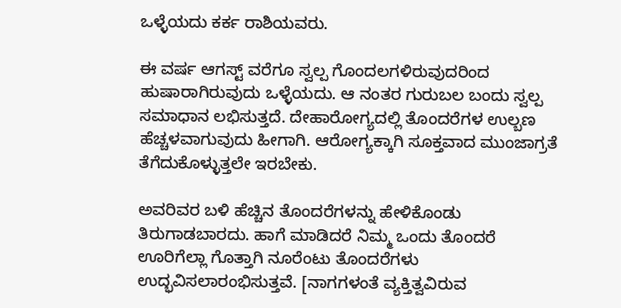ಒಳ್ಳೆಯದು ಕರ್ಕ ರಾಶಿಯವರು.

ಈ ವರ್ಷ ಆಗಸ್ಟ್ ವರೆಗೂ ಸ್ವಲ್ಪ ಗೊಂದಲಗಳಿರುವುದರಿಂದ ಹುಷಾರಾಗಿರುವುದು ಒಳ್ಳೆಯದು. ಆ ನಂತರ ಗುರುಬಲ ಬಂದು ಸ್ವಲ್ಪ ಸಮಾಧಾನ ಲಭಿಸುತ್ತದೆ. ದೇಹಾರೋಗ್ಯದಲ್ಲಿ ತೊಂದರೆಗಳ ಉಲ್ಬಣ ಹೆಚ್ಚಳವಾಗುವುದು ಹೀಗಾಗಿ. ಆರೋಗ್ಯಕ್ಕಾಗಿ ಸೂಕ್ತವಾದ ಮುಂಜಾಗ್ರತೆ ತೆಗೆದುಕೊಳ್ಳುತ್ತಲೇ ಇರಬೇಕು.

ಅವರಿವರ ಬಳಿ ಹೆಚ್ಚಿನ ತೊಂದರೆಗಳನ್ನು ಹೇಳಿಕೊಂಡು ತಿರುಗಾಡಬಾರದು. ಹಾಗೆ ಮಾಡಿದರೆ ನಿಮ್ಮ ಒಂದು ತೊಂದರೆ ಊರಿಗೆಲ್ಲಾ ಗೊತ್ತಾಗಿ ನೂರೆಂಟು ತೊಂದರೆಗಳು ಉದ್ಭವಿಸಲಾರಂಭಿಸುತ್ತವೆ. [ನಾಗಗಳಂತೆ ವ್ಯಕ್ತಿತ್ವವಿರುವ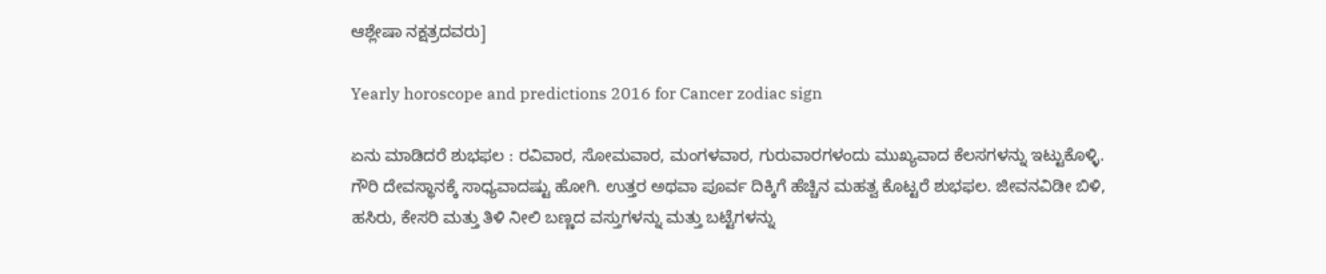ಆಶ್ಲೇಷಾ ನಕ್ಷತ್ರದವರು]

Yearly horoscope and predictions 2016 for Cancer zodiac sign

ಏನು ಮಾಡಿದರೆ ಶುಭಫಲ : ರವಿವಾರ, ಸೋಮವಾರ, ಮಂಗಳವಾರ, ಗುರುವಾರಗಳಂದು ಮುಖ್ಯವಾದ ಕೆಲಸಗಳನ್ನು ಇಟ್ಟುಕೊಳ್ಳಿ. ಗೌರಿ ದೇವಸ್ಥಾನಕ್ಕೆ ಸಾಧ್ಯವಾದಷ್ಟು ಹೋಗಿ. ಉತ್ತರ ಅಥವಾ ಪೂರ್ವ ದಿಕ್ಕಿಗೆ ಹೆಚ್ಚಿನ ಮಹತ್ವ ಕೊಟ್ಟರೆ ಶುಭಫಲ. ಜೀವನವಿಡೀ ಬಿಳಿ, ಹಸಿರು, ಕೇಸರಿ ಮತ್ತು ತಿಳಿ ನೀಲಿ ಬಣ್ಣದ ವಸ್ತುಗಳನ್ನು ಮತ್ತು ಬಟ್ಟೆಗಳನ್ನು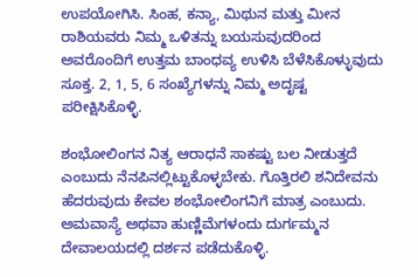ಉಪಯೋಗಿಸಿ. ಸಿಂಹ, ಕನ್ಯಾ, ಮಿಥುನ ಮತ್ತು ಮೀನ ರಾಶಿಯವರು ನಿಮ್ಮ ಒಳಿತನ್ನು ಬಯಸುವುದರಿಂದ ಅವರೊಂದಿಗೆ ಉತ್ತಮ ಬಾಂಧವ್ಯ ಉಳಿಸಿ ಬೆಳೆಸಿಕೊಳ್ಳುವುದು ಸೂಕ್ತ. 2, 1, 5, 6 ಸಂಖ್ಯೆಗಳನ್ನು ನಿಮ್ಮ ಅದೃಷ್ಟ ಪರೀಕ್ಷಿಸಿಕೊಳ್ಳಿ.

ಶಂಭೋಲಿಂಗನ ನಿತ್ಯ ಆರಾಧನೆ ಸಾಕಷ್ಟು ಬಲ ನೀಡುತ್ತದೆ ಎಂಬುದು ನೆನಪಿನಲ್ಲಿಟ್ಟುಕೊಳ್ಳಬೇಕು. ಗೊತ್ತಿರಲಿ ಶನಿದೇವನು ಹೆದರುವುದು ಕೇವಲ ಶಂಭೋಲಿಂಗನಿಗೆ ಮಾತ್ರ ಎಂಬುದು. ಅಮವಾಸ್ಯೆ ಅಥವಾ ಹುಣ್ಣಿಮೆಗಳಂದು ದುರ್ಗಮ್ಮನ ದೇವಾಲಯದಲ್ಲಿ ದರ್ಶನ ಪಡೆದುಕೊಳ್ಳಿ.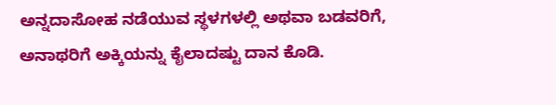ಅನ್ನದಾಸೋಹ ನಡೆಯುವ ಸ್ಥಳಗಳಲ್ಲಿ ಅಥವಾ ಬಡವರಿಗೆ, ಅನಾಥರಿಗೆ ಅಕ್ಕಿಯನ್ನು ಕೈಲಾದಷ್ಟು ದಾನ ಕೊಡಿ.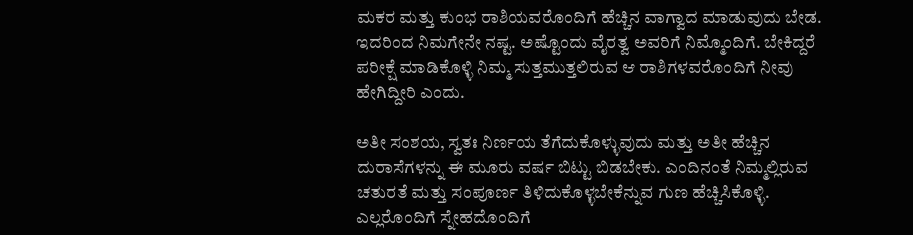ಮಕರ ಮತ್ತು ಕುಂಭ ರಾಶಿಯವರೊಂದಿಗೆ ಹೆಚ್ಚಿನ ವಾಗ್ವಾದ ಮಾಡುವುದು ಬೇಡ. ಇದರಿಂದ ನಿಮಗೇನೇ ನಷ್ಟ. ಅಷ್ಟೊಂದು ವೈರತ್ವ ಅವರಿಗೆ ನಿಮ್ಮೊಂದಿಗೆ. ಬೇಕಿದ್ದರೆ ಪರೀಕ್ಷೆ ಮಾಡಿಕೊಳ್ಳಿ ನಿಮ್ಮ ಸುತ್ತಮುತ್ತಲಿರುವ ಆ ರಾಶಿಗಳವರೊಂದಿಗೆ ನೀವು ಹೇಗಿದ್ದೀರಿ ಎಂದು.

ಅತೀ ಸಂಶಯ, ಸ್ವತಃ ನಿರ್ಣಯ ತೆಗೆದುಕೊಳ್ಳುವುದು ಮತ್ತು ಅತೀ ಹೆಚ್ಚಿನ ದುರಾಸೆಗಳನ್ನು ಈ ಮೂರು ವರ್ಷ ಬಿಟ್ಟು ಬಿಡಬೇಕು. ಎಂದಿನಂತೆ ನಿಮ್ಮಲ್ಲಿರುವ ಚತುರತೆ ಮತ್ತು ಸಂಪೂರ್ಣ ತಿಳಿದುಕೊಳ್ಳಬೇಕೆನ್ನುವ ಗುಣ ಹೆಚ್ಚಿಸಿಕೊಳ್ಳಿ. ಎಲ್ಲರೊಂದಿಗೆ ಸ್ನೇಹದೊಂದಿಗೆ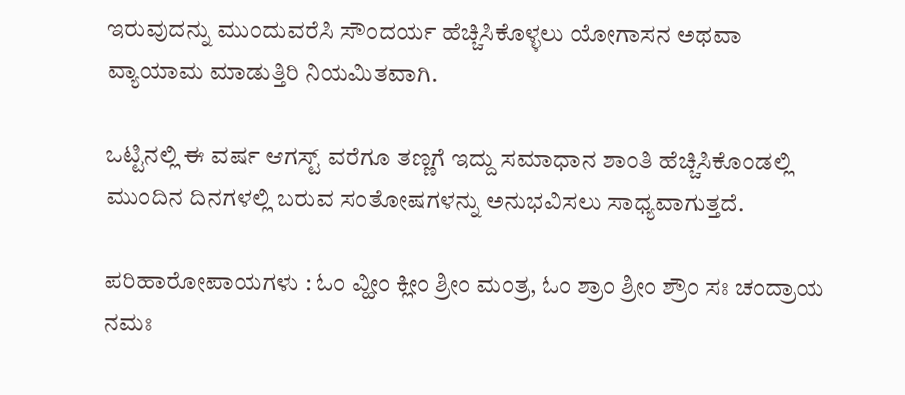ಇರುವುದನ್ನು ಮುಂದುವರೆಸಿ ಸೌಂದರ್ಯ ಹೆಚ್ಚಿಸಿಕೊಳ್ಳಲು ಯೋಗಾಸನ ಅಥವಾ ವ್ಯಾಯಾಮ ಮಾಡುತ್ತಿರಿ ನಿಯಮಿತವಾಗಿ.

ಒಟ್ಟಿನಲ್ಲಿ ಈ ವರ್ಷ ಆಗಸ್ಟ್ ವರೆಗೂ ತಣ್ಣಗೆ ಇದ್ದು ಸಮಾಧಾನ ಶಾಂತಿ ಹೆಚ್ಚಿಸಿಕೊಂಡಲ್ಲಿ ಮುಂದಿನ ದಿನಗಳಲ್ಲಿ ಬರುವ ಸಂತೋಷಗಳನ್ನು ಅನುಭವಿಸಲು ಸಾಧ್ಯವಾಗುತ್ತದೆ.

ಪರಿಹಾರೋಪಾಯಗಳು : ಓಂ ವ್ಹೀಂ ಕ್ಲೀಂ ಶ್ರೀಂ ಮಂತ್ರ, ಓಂ ಶ್ರಾಂ ಶ್ರೀಂ ಶ್ರೌಂ ಸಃ ಚಂದ್ರಾಯ ನಮಃ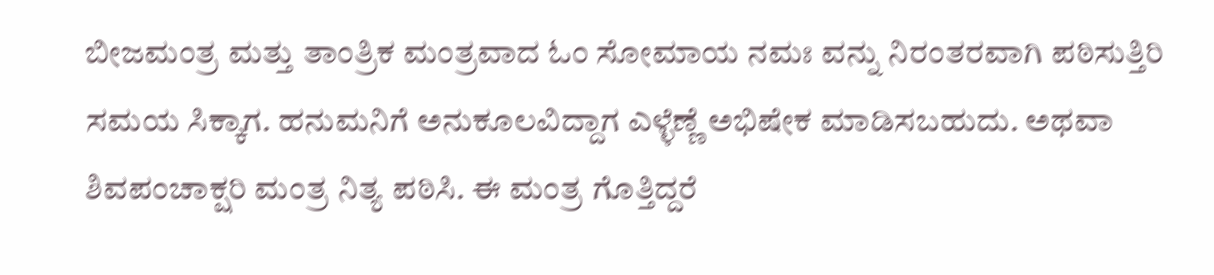ಬೀಜಮಂತ್ರ ಮತ್ತು ತಾಂತ್ರಿಕ ಮಂತ್ರವಾದ ಓಂ ಸೋಮಾಯ ನಮಃ ವನ್ನು ನಿರಂತರವಾಗಿ ಪಠಿಸುತ್ತಿರಿ ಸಮಯ ಸಿಕ್ಕಾಗ. ಹನುಮನಿಗೆ ಅನುಕೂಲವಿದ್ದಾಗ ಎಳ್ಳೆಣ್ಣೆ ಅಭಿಷೇಕ ಮಾಡಿಸಬಹುದು. ಅಥವಾ ಶಿವಪಂಚಾಕ್ಷರಿ ಮಂತ್ರ ನಿತ್ಯ ಪಠಿಸಿ. ಈ ಮಂತ್ರ ಗೊತ್ತಿದ್ದರೆ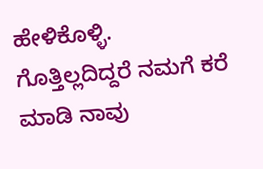ಹೇಳಿಕೊಳ್ಳಿ. ಗೊತ್ತಿಲ್ಲದಿದ್ದರೆ ನಮಗೆ ಕರೆ ಮಾಡಿ ನಾವು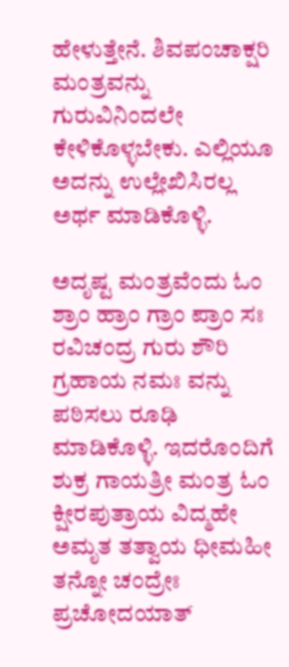ಹೇಳುತ್ತೇನೆ. ಶಿವಪಂಚಾಕ್ಷರಿ ಮಂತ್ರವನ್ನು ಗುರುವಿನಿಂದಲೇ ಕೇಳಿಕೊಳ್ಳಬೇಕು. ಎಲ್ಲಿಯೂ ಅದನ್ನು ಉಲ್ಲೇಖಿಸಿರಲ್ಲ ಅರ್ಥ ಮಾಡಿಕೊಳ್ಳಿ.

ಅದೃಷ್ಟ ಮಂತ್ರವೆಂದು ಓಂ ಶ್ರಾಂ ಹ್ರಾಂ ಗ್ರಾಂ ಪ್ರಾಂ ಸಃ ರವಿಚಂದ್ರ ಗುರು ಶೌರಿ ಗ್ರಹಾಯ ನಮಃ ವನ್ನು ಪಠಿಸಲು ರೂಢಿ ಮಾಡಿಕೊಳ್ಳಿ. ಇದರೊಂದಿಗೆ ಶುಕ್ರ ಗಾಯತ್ರೀ ಮಂತ್ರ ಓಂ ಕ್ಷೀರಪುತ್ರಾಯ ವಿದ್ಮಹೇ ಅಮೃತ ತತ್ವಾಯ ಧೀಮಹೀ ತನ್ನೋ ಚಂದ್ರೇಃ ಪ್ರಚೋದಯಾತ್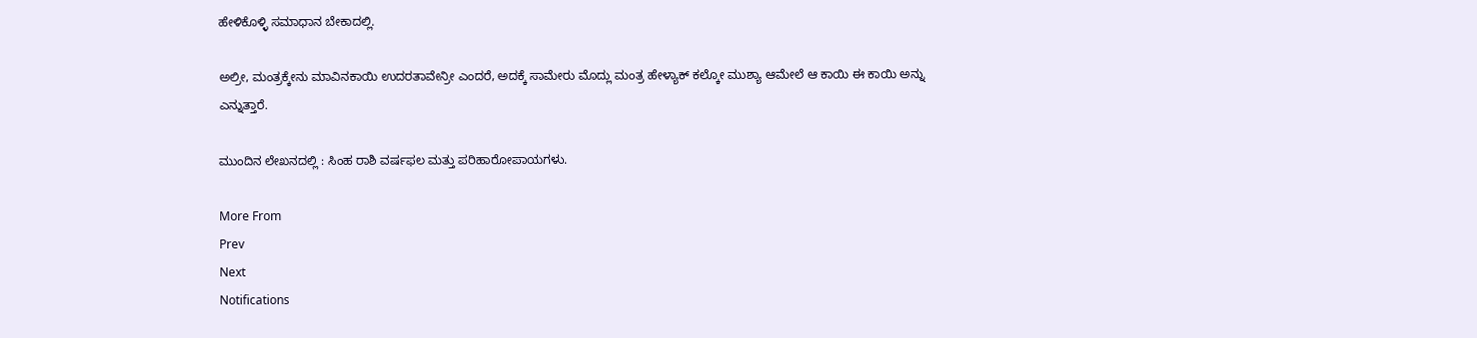ಹೇಳಿಕೊಳ್ಳಿ ಸಮಾಧಾನ ಬೇಕಾದಲ್ಲಿ.

ಅಲ್ರೀ, ಮಂತ್ರಕ್ಕೇನು ಮಾವಿನಕಾಯಿ ಉದರತಾವೇನ್ರೀ ಎಂದರೆ, ಅದಕ್ಕೆ ಸಾಮೇರು ಮೊದ್ಲು ಮಂತ್ರ ಹೇಳ್ಯಾಕ್ ಕಲ್ಕೋ ಮುಶ್ಯಾ ಆಮೇಲೆ ಆ ಕಾಯಿ ಈ ಕಾಯಿ ಅನ್ನು ಎನ್ನುತ್ತಾರೆ.

ಮುಂದಿನ ಲೇಖನದಲ್ಲಿ : ಸಿಂಹ ರಾಶಿ ವರ್ಷಫಲ ಮತ್ತು ಪರಿಹಾರೋಪಾಯಗಳು.

More From
Prev
Next
Notifications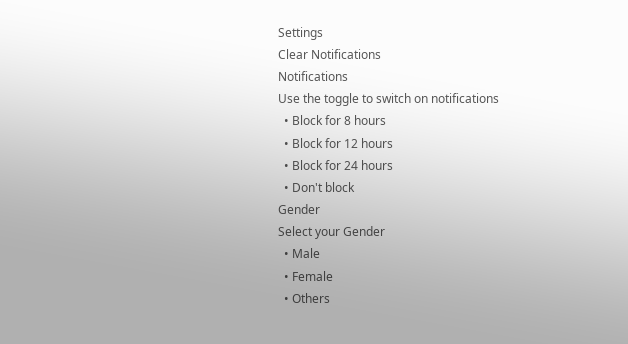Settings
Clear Notifications
Notifications
Use the toggle to switch on notifications
  • Block for 8 hours
  • Block for 12 hours
  • Block for 24 hours
  • Don't block
Gender
Select your Gender
  • Male
  • Female
  • Others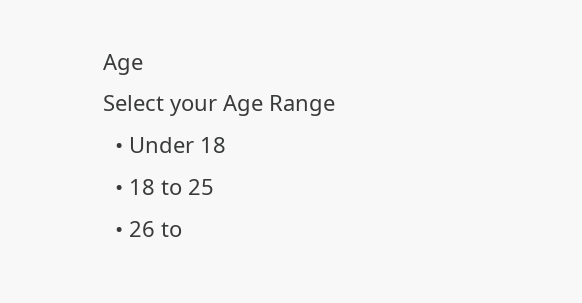Age
Select your Age Range
  • Under 18
  • 18 to 25
  • 26 to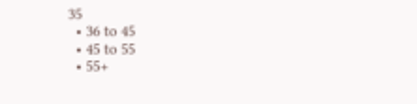35
  • 36 to 45
  • 45 to 55
  • 55+